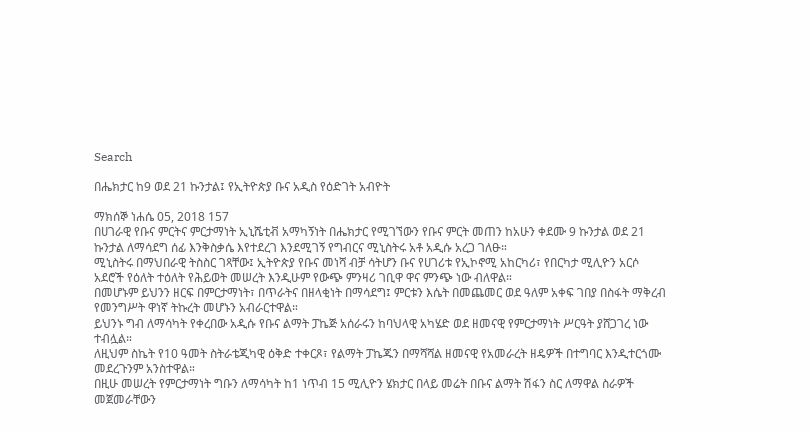Search

በሔክታር ከ9 ወደ 21 ኩንታል፤ የኢትዮጵያ ቡና አዲስ የዕድገት አብዮት

ማክሰኞ ነሐሴ 05, 2018 157
በሀገራዊ የቡና ምርትና ምርታማነት ኢኒሼቲቭ አማካኝነት በሔክታር የሚገኘውን የቡና ምርት መጠን ከአሁን ቀደሙ 9 ኩንታል ወደ 21 ኩንታል ለማሳደግ ሰፊ እንቅስቃሴ እየተደረገ እንደሚገኝ የግብርና ሚኒስትሩ አቶ አዲሱ አረጋ ገለፁ።
ሚኒስትሩ በማህበራዊ ትስስር ገጻቸው፤ ኢትዮጵያ የቡና መነሻ ብቻ ሳትሆን ቡና የሀገሪቱ የኢኮኖሚ አከርካሪ፣ የበርካታ ሚሊዮን አርሶ አደሮች የዕለት ተዕለት የሕይወት መሠረት እንዲሁም የውጭ ምንዛሪ ገቢዋ ዋና ምንጭ ነው ብለዋል።
በመሆኑም ይህንን ዘርፍ በምርታማነት፣ በጥራትና በዘላቂነት በማሳደግ፤ ምርቱን እሴት በመጨመር ወደ ዓለም አቀፍ ገበያ በስፋት ማቅረብ የመንግሥት ዋነኛ ትኩረት መሆኑን አብራርተዋል።
ይህንኑ ግብ ለማሳካት የቀረበው አዲሱ የቡና ልማት ፓኬጅ አሰራሩን ከባህላዊ አካሄድ ወደ ዘመናዊ የምርታማነት ሥርዓት ያሸጋገረ ነው ተብሏል።
ለዚህም ስኬት የ10 ዓመት ስትራቴጂካዊ ዕቅድ ተቀርጾ፣ የልማት ፓኬጁን በማሻሻል ዘመናዊ የአመራረት ዘዴዎች በተግባር እንዲተርጎሙ መደረጉንም አንስተዋል።
በዚሁ መሠረት የምርታማነት ግቡን ለማሳካት ከ1 ነጥብ 15 ሚሊዮን ሄክታር በላይ መሬት በቡና ልማት ሽፋን ስር ለማዋል ስራዎች መጀመራቸውን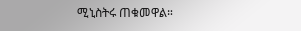ሚኒስትሩ ጠቁመዋል።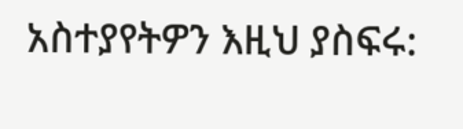አስተያየትዎን እዚህ ያስፍሩ: